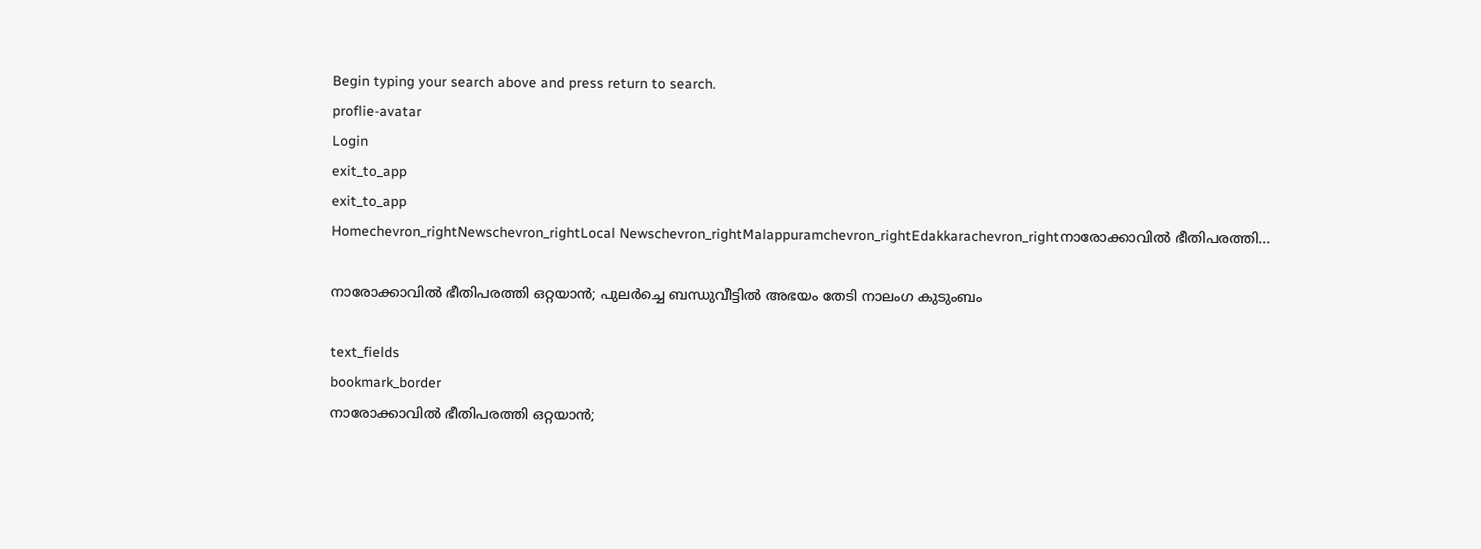Begin typing your search above and press return to search.
proflie-avatar
Login
exit_to_app
exit_to_app
Homechevron_rightNewschevron_rightLocal Newschevron_rightMalappuramchevron_rightEdakkarachevron_rightനാരോക്കാവിൽ ഭീതിപരത്തി...

നാരോക്കാവിൽ ഭീതിപരത്തി ഒറ്റയാന്‍; പുലര്‍ച്ചെ ബന്ധുവീട്ടില്‍ അഭയം തേടി നാലംഗ കുടുംബം

text_fields
bookmark_border
നാരോക്കാവിൽ ഭീതിപരത്തി ഒറ്റയാന്‍;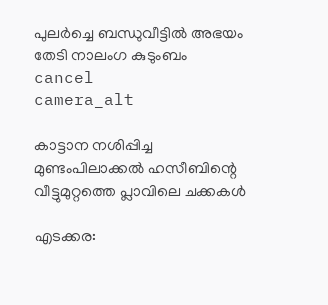പുലര്‍ച്ചെ ബന്ധുവീട്ടില്‍ അഭയം തേടി നാലംഗ കുടുംബം
cancel
camera_alt

കാട്ടാന നശിപ്പിച്ച മുണ്ടംപിലാക്കല്‍ ഹസീബിന്റെ വീട്ടുമുറ്റത്തെ പ്ലാവിലെ ചക്കകള്‍

എടക്കര: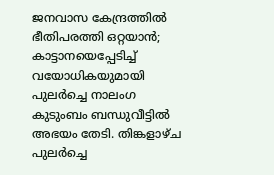ജനവാസ കേന്ദ്രത്തില്‍ ഭീതിപരത്തി ഒറ്റയാന്‍; കാട്ടാനയെപ്പേടിച്ച് വയോധികയുമായി പുലര്‍ച്ചെ നാലംഗ കുടുംബം ബന്ധുവീട്ടില്‍ അഭയം തേടി. തിങ്കളാഴ്ച പുലര്‍ച്ചെ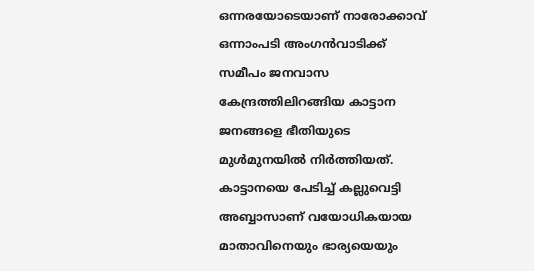ഒന്നരയോടെയാണ് നാരോക്കാവ് ഒന്നാംപടി അംഗന്‍വാടിക്ക് സമീപം ജനവാസ കേന്ദ്രത്തിലിറങ്ങിയ കാട്ടാന ജനങ്ങളെ ഭീതിയുടെ മുള്‍മുനയില്‍ നിര്‍ത്തിയത്. കാട്ടാനയെ പേടിച്ച് കല്ലുവെട്ടി അബ്ബാസാണ് വയോധികയായ മാതാവിനെയും ഭാര്യയെയും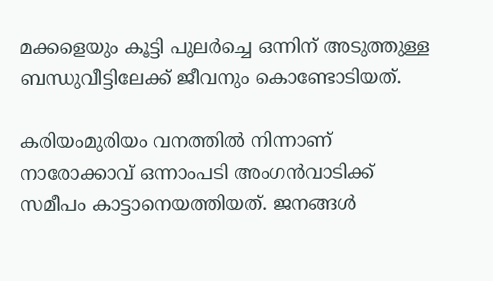മക്കളെയും കൂട്ടി പുലര്‍ച്ചെ ഒന്നിന് അടുത്തുള്ള ബന്ധുവീട്ടിലേക്ക് ജീവനും കൊണ്ടോടിയത്.

കരിയംമുരിയം വനത്തില്‍ നിന്നാണ് നാരോക്കാവ് ഒന്നാംപടി അംഗന്‍വാടിക്ക് സമീപം കാട്ടാനെയത്തിയത്. ജനങ്ങള്‍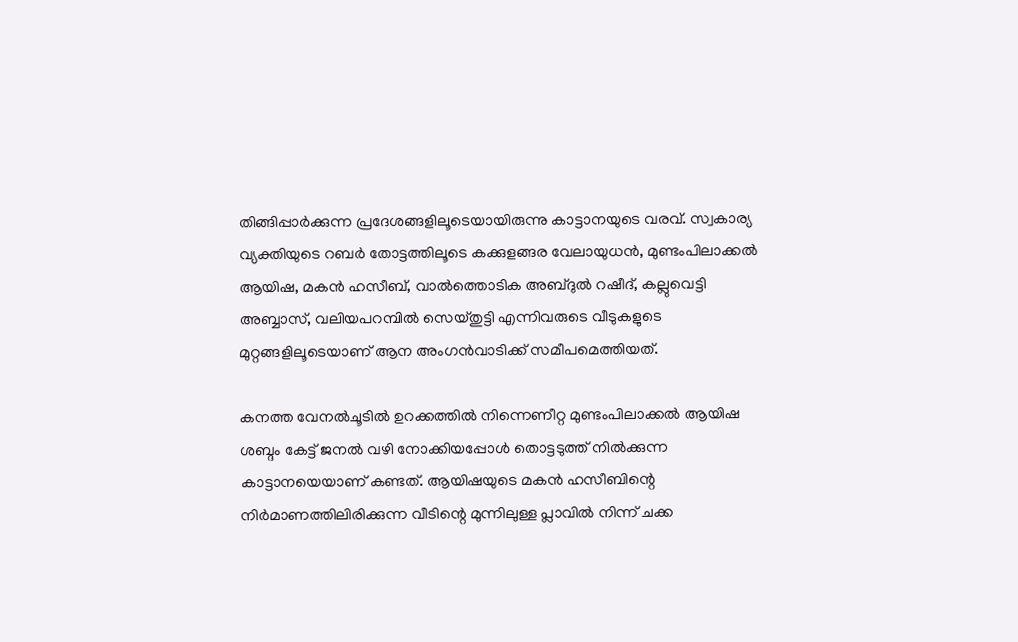തിങ്ങിപ്പാര്‍ക്കുന്ന പ്രദേശങ്ങളിലൂടെയായിരുന്നു കാട്ടാനയുടെ വരവ്. സ്വകാര്യ വ്യക്തിയുടെ റബര്‍ തോട്ടത്തിലൂടെ കക്കുളങ്ങര വേലായുധന്‍, മുണ്ടംപിലാക്കല്‍ ആയിഷ, മകന്‍ ഹസീബ്, വാല്‍ത്തൊടിക അബ്ദുല്‍ റഷീദ്, കല്ലുവെട്ടി അബ്ബാസ്, വലിയപറമ്പില്‍ സെയ്തുട്ടി എന്നിവരുടെ വീടുകളുടെ മുറ്റങ്ങളിലൂടെയാണ് ആന അംഗൻവാടിക്ക് സമീപമെത്തിയത്.

കനത്ത വേനല്‍ചൂടില്‍ ഉറക്കത്തില്‍ നിന്നെണീറ്റ മുണ്ടംപിലാക്കല്‍ ആയിഷ ശബ്ദം കേട്ട് ജനല്‍ വഴി നോക്കിയപ്പോള്‍ തൊട്ടടുത്ത് നില്‍ക്കുന്ന കാട്ടാനയെയാണ് കണ്ടത്. ആയിഷയുടെ മകന്‍ ഹസീബിന്റെ നിര്‍മാണത്തിലിരിക്കുന്ന വീടിന്റെ മുന്നിലുള്ള പ്ലാവില്‍ നിന്ന് ചക്ക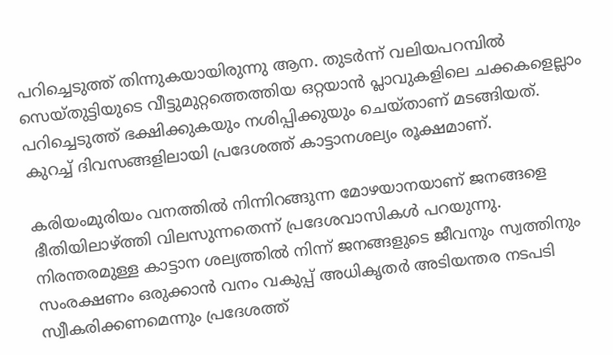പറിച്ചെടുത്ത് തിന്നുകയായിരുന്നു ആന. തുടര്‍ന്ന് വലിയപറമ്പില്‍ സെയ്തുട്ടിയുടെ വീട്ടുമുറ്റത്തെത്തിയ ഒറ്റയാന്‍ പ്ലാവുകളിലെ ചക്കകളെല്ലാം പറിച്ചെടുത്ത് ഭക്ഷിക്കുകയും നശിപ്പിക്കുയും ചെയ്താണ് മടങ്ങിയത്. കുറച്ച് ദിവസങ്ങളിലായി പ്രദേശത്ത് കാട്ടാനശല്യം രൂക്ഷമാണ്.

കരിയംമുരിയം വനത്തില്‍ നിന്നിറങ്ങുന്ന മോഴയാനയാണ് ജനങ്ങളെ ഭീതിയിലാഴ്ത്തി വിലസുന്നതെന്ന് പ്രദേശവാസികള്‍ പറയുന്നു. നിരന്തരമുള്ള കാട്ടാന ശല്യത്തില്‍ നിന്ന് ജനങ്ങളുടെ ജീവനും സ്വത്തിനും സംരക്ഷണം ഒരുക്കാന്‍ വനം വകുപ്പ് അധികൃതര്‍ അടിയന്തര നടപടി സ്വീകരിക്കണമെന്നും പ്രദേശത്ത്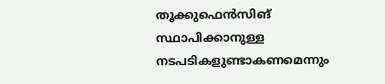തൂക്കുഫെന്‍സിങ് സ്ഥാപിക്കാനുള്ള നടപടികളുണ്ടാകണമെന്നും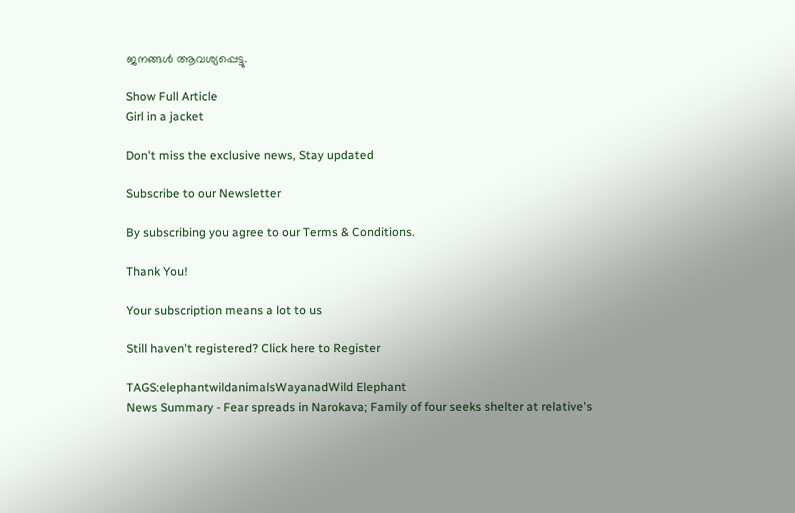ജനങ്ങള്‍ ആവശ്യപ്പെട്ടു.

Show Full Article
Girl in a jacket

Don't miss the exclusive news, Stay updated

Subscribe to our Newsletter

By subscribing you agree to our Terms & Conditions.

Thank You!

Your subscription means a lot to us

Still haven't registered? Click here to Register

TAGS:elephantwildanimalsWayanadWild Elephant
News Summary - Fear spreads in Narokava; Family of four seeks shelter at relative's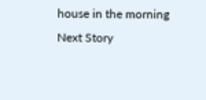house in the morning
Next Story